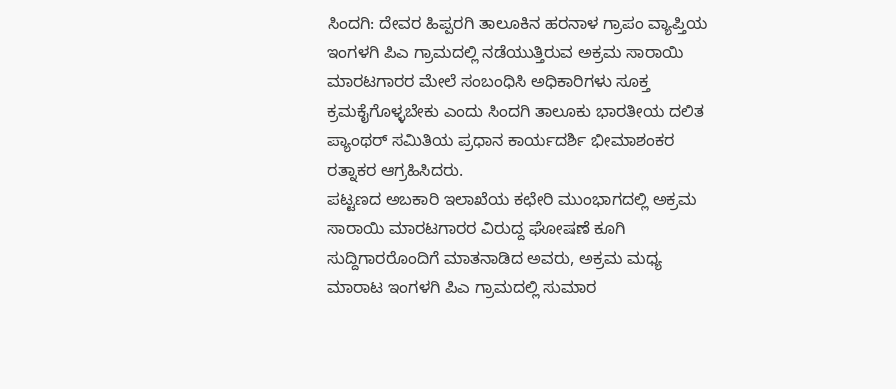ಸಿಂದಗಿ: ದೇವರ ಹಿಪ್ಪರಗಿ ತಾಲೂಕಿನ ಹರನಾಳ ಗ್ರಾಪಂ ವ್ಯಾಪ್ತಿಯ ಇಂಗಳಗಿ ಪಿಎ ಗ್ರಾಮದಲ್ಲಿ ನಡೆಯುತ್ತಿರುವ ಅಕ್ರಮ ಸಾರಾಯಿ ಮಾರಟಗಾರರ ಮೇಲೆ ಸಂಬಂಧಿಸಿ ಅಧಿಕಾರಿಗಳು ಸೂಕ್ತ ಕ್ರಮಕೈಗೊಳ್ಳಬೇಕು ಎಂದು ಸಿಂದಗಿ ತಾಲೂಕು ಭಾರತೀಯ ದಲಿತ ಪ್ಯಾಂಥರ್ ಸಮಿತಿಯ ಪ್ರಧಾನ ಕಾರ್ಯದರ್ಶಿ ಭೀಮಾಶಂಕರ ರತ್ನಾಕರ ಆಗ್ರಹಿಸಿದರು.
ಪಟ್ಟಣದ ಅಬಕಾರಿ ಇಲಾಖೆಯ ಕಛೇರಿ ಮುಂಭಾಗದಲ್ಲಿ ಅಕ್ರಮ ಸಾರಾಯಿ ಮಾರಟಗಾರರ ವಿರುದ್ದ ಘೋಷಣೆ ಕೂಗಿ ಸುದ್ದಿಗಾರರೊಂದಿಗೆ ಮಾತನಾಡಿದ ಅವರು, ಅಕ್ರಮ ಮಧ್ಯ ಮಾರಾಟ ಇಂಗಳಗಿ ಪಿಎ ಗ್ರಾಮದಲ್ಲಿ ಸುಮಾರ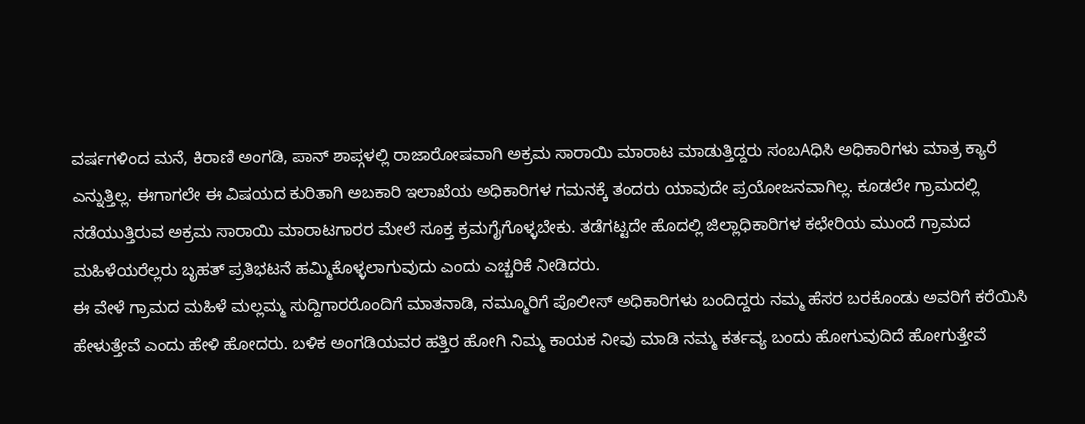ವರ್ಷಗಳಿಂದ ಮನೆ, ಕಿರಾಣಿ ಅಂಗಡಿ, ಪಾನ್ ಶಾಪ್ಗಳಲ್ಲಿ ರಾಜಾರೋಷವಾಗಿ ಅಕ್ರಮ ಸಾರಾಯಿ ಮಾರಾಟ ಮಾಡುತ್ತಿದ್ದರು ಸಂಬAಧಿಸಿ ಅಧಿಕಾರಿಗಳು ಮಾತ್ರ ಕ್ಯಾರೆ ಎನ್ನುತ್ತಿಲ್ಲ. ಈಗಾಗಲೇ ಈ ವಿಷಯದ ಕುರಿತಾಗಿ ಅಬಕಾರಿ ಇಲಾಖೆಯ ಅಧಿಕಾರಿಗಳ ಗಮನಕ್ಕೆ ತಂದರು ಯಾವುದೇ ಪ್ರಯೋಜನವಾಗಿಲ್ಲ. ಕೂಡಲೇ ಗ್ರಾಮದಲ್ಲಿ ನಡೆಯುತ್ತಿರುವ ಅಕ್ರಮ ಸಾರಾಯಿ ಮಾರಾಟಗಾರರ ಮೇಲೆ ಸೂಕ್ತ ಕ್ರಮಗೈಗೊಳ್ಳಬೇಕು. ತಡೆಗಟ್ಟದೇ ಹೊದಲ್ಲಿ ಜಿಲ್ಲಾಧಿಕಾರಿಗಳ ಕಛೇರಿಯ ಮುಂದೆ ಗ್ರಾಮದ ಮಹಿಳೆಯರೆಲ್ಲರು ಬೃಹತ್ ಪ್ರತಿಭಟನೆ ಹಮ್ಮಿಕೊಳ್ಳಲಾಗುವುದು ಎಂದು ಎಚ್ಚರಿಕೆ ನೀಡಿದರು.
ಈ ವೇಳೆ ಗ್ರಾಮದ ಮಹಿಳೆ ಮಲ್ಲಮ್ಮ ಸುದ್ದಿಗಾರರೊಂದಿಗೆ ಮಾತನಾಡಿ, ನಮ್ಮೂರಿಗೆ ಪೊಲೀಸ್ ಅಧಿಕಾರಿಗಳು ಬಂದಿದ್ದರು ನಮ್ಮ ಹೆಸರ ಬರಕೊಂಡು ಅವರಿಗೆ ಕರೆಯಿಸಿ ಹೇಳುತ್ತೇವೆ ಎಂದು ಹೇಳಿ ಹೋದರು. ಬಳಿಕ ಅಂಗಡಿಯವರ ಹತ್ತಿರ ಹೋಗಿ ನಿಮ್ಮ ಕಾಯಕ ನೀವು ಮಾಡಿ ನಮ್ಮ ಕರ್ತವ್ಯ ಬಂದು ಹೋಗುವುದಿದೆ ಹೋಗುತ್ತೇವೆ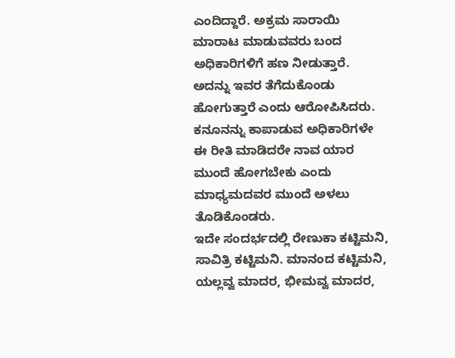ಎಂದಿದ್ದಾರೆ. ಅಕ್ರಮ ಸಾರಾಯಿ ಮಾರಾಟ ಮಾಡುವವರು ಬಂದ ಅಧಿಕಾರಿಗಳಿಗೆ ಹಣ ನೀಡುತ್ತಾರೆ. ಅದನ್ನು ಇವರ ತೆಗೆದುಕೊಂಡು ಹೋಗುತ್ತಾರೆ ಎಂದು ಆರೋಪಿಸಿದರು. ಕನೂನನ್ನು ಕಾಪಾಡುವ ಅಧಿಕಾರಿಗಳೇ ಈ ರೀತಿ ಮಾಡಿದರೇ ನಾವ ಯಾರ ಮುಂದೆ ಹೋಗಬೇಕು ಎಂದು ಮಾಧ್ಯಮದವರ ಮುಂದೆ ಅಳಲು ತೊಡಿಕೊಂಡರು.
ಇದೇ ಸಂದರ್ಭದಲ್ಲಿ ರೇಣುಕಾ ಕಟ್ಟಿಮನಿ, ಸಾವಿತ್ರಿ ಕಟ್ಟಿಮನಿ. ಮಾನಂದ ಕಟ್ಟಿಮನಿ, ಯಲ್ಲವ್ವ ಮಾದರ, ಭೀಮವ್ವ ಮಾದರ,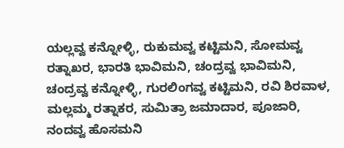ಯಲ್ಲವ್ವ ಕನ್ನೋಳ್ಳಿ, ರುಕುಮವ್ವ ಕಟ್ಟಿಮನಿ, ಸೋಮವ್ವ ರತ್ನಾಖರ, ಭಾರತಿ ಭಾವಿಮನಿ, ಚಂದ್ರವ್ವ ಭಾವಿಮನಿ, ಚಂದ್ರವ್ವ ಕನ್ನೋಳ್ಳಿ, ಗುರಲಿಂಗವ್ವ ಕಟ್ಟಿಮನಿ, ರವಿ ಶಿರವಾಳ, ಮಲ್ಲಮ್ಮ ರತ್ನಾಕರ, ಸುಮಿತ್ರಾ ಜಮಾದಾರ, ಪೂಜಾರಿ, ನಂದವ್ವ ಹೊಸಮನಿ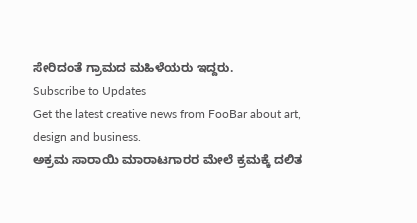ಸೇರಿದಂತೆ ಗ್ರಾಮದ ಮಹಿಳೆಯರು ಇದ್ದರು.
Subscribe to Updates
Get the latest creative news from FooBar about art, design and business.
ಅಕ್ರಮ ಸಾರಾಯಿ ಮಾರಾಟಗಾರರ ಮೇಲೆ ಕ್ರಮಕ್ಕೆ ದಲಿತ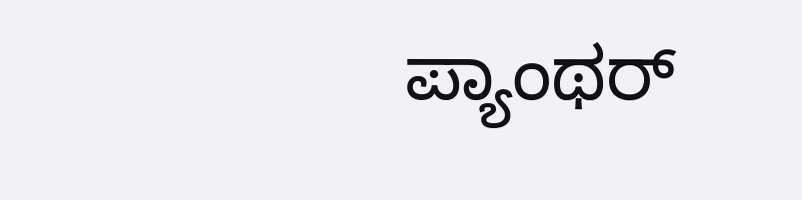ಪ್ಯಾಂಥರ್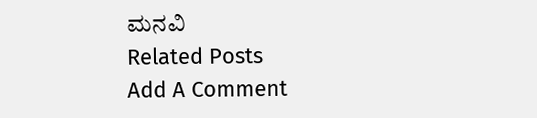ಮನವಿ
Related Posts
Add A Comment